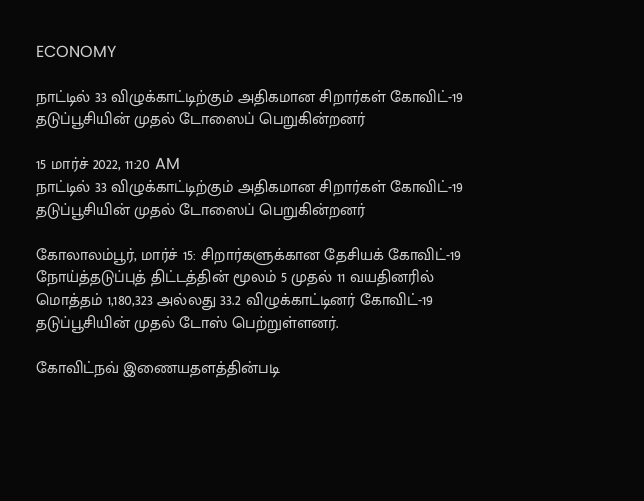ECONOMY

நாட்டில் 33 விழுக்காட்டிற்கும் அதிகமான சிறார்கள் கோவிட்-19 தடுப்பூசியின் முதல் டோஸைப் பெறுகின்றனர்

15 மார்ச் 2022, 11:20 AM
நாட்டில் 33 விழுக்காட்டிற்கும் அதிகமான சிறார்கள் கோவிட்-19 தடுப்பூசியின் முதல் டோஸைப் பெறுகின்றனர்

கோலாலம்பூர், மார்ச் 15: சிறார்களுக்கான தேசியக் கோவிட்-19 நோய்த்தடுப்புத் திட்டத்தின் மூலம் 5 முதல் 11 வயதினரில் மொத்தம் 1,180,323 அல்லது 33.2 விழுக்காட்டினர் கோவிட்-19 தடுப்பூசியின் முதல் டோஸ் பெற்றுள்ளனர்.

கோவிட்நவ் இணையதளத்தின்படி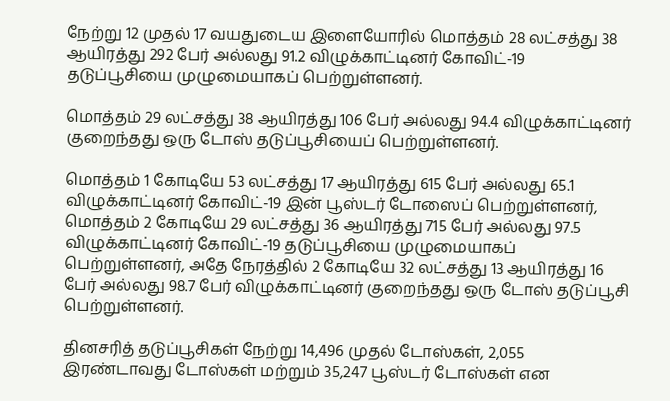நேற்று 12 முதல் 17 வயதுடைய இளையோரில் மொத்தம் 28 லட்சத்து 38 ஆயிரத்து 292 பேர் அல்லது 91.2 விழுக்காட்டினர் கோவிட்-19 தடுப்பூசியை முழுமையாகப் பெற்றுள்ளனர்.

மொத்தம் 29 லட்சத்து 38 ஆயிரத்து 106 பேர் அல்லது 94.4 விழுக்காட்டினர் குறைந்தது ஒரு டோஸ் தடுப்பூசியைப் பெற்றுள்ளனர்.

மொத்தம் 1 கோடியே 53 லட்சத்து 17 ஆயிரத்து 615 பேர் அல்லது 65.1 விழுக்காட்டினர் கோவிட்-19 இன் பூஸ்டர் டோஸைப் பெற்றுள்ளனர், மொத்தம் 2 கோடியே 29 லட்சத்து 36 ஆயிரத்து 715 பேர் அல்லது 97.5 விழுக்காட்டினர் கோவிட்-19 தடுப்பூசியை முழுமையாகப் பெற்றுள்ளனர், அதே நேரத்தில் 2 கோடியே 32 லட்சத்து 13 ஆயிரத்து 16 பேர் அல்லது 98.7 பேர் விழுக்காட்டினர் குறைந்தது ஒரு டோஸ் தடுப்பூசி பெற்றுள்ளனர்.

தினசரித் தடுப்பூசிகள் நேற்று 14,496 முதல் டோஸ்கள், 2,055 இரண்டாவது டோஸ்கள் மற்றும் 35,247 பூஸ்டர் டோஸ்கள் என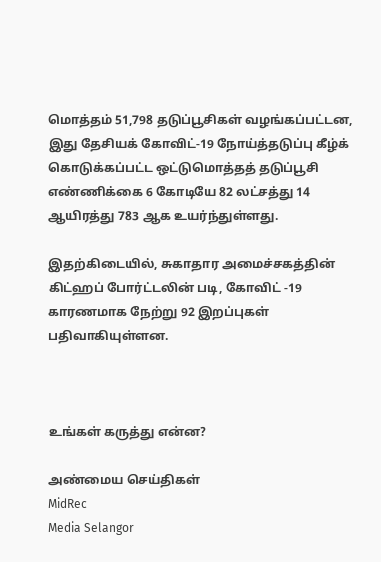மொத்தம் 51,798 தடுப்பூசிகள் வழங்கப்பட்டன, இது தேசியக் கோவிட்-19 நோய்த்தடுப்பு கீழ்க் கொடுக்கப்பட்ட ஒட்டுமொத்தத் தடுப்பூசி எண்ணிக்கை 6 கோடியே 82 லட்சத்து 14 ஆயிரத்து 783 ஆக உயர்ந்துள்ளது.

இதற்கிடையில், சுகாதார அமைச்சகத்தின் கிட்ஹப் போர்ட்டலின் படி, கோவிட் -19 காரணமாக நேற்று 92 இறப்புகள் பதிவாகியுள்ளன.



உங்கள் கருத்து என்ன?

அண்மைய செய்திகள்
MidRec
Media Selangor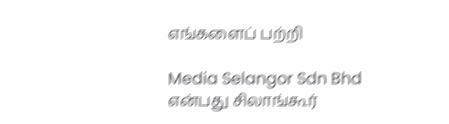எங்களைப் பற்றி

Media Selangor Sdn Bhd என்பது சிலாங்கூர்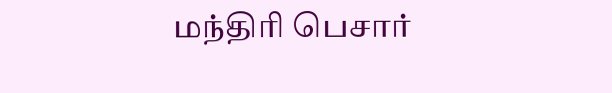மந்திரி பெசார்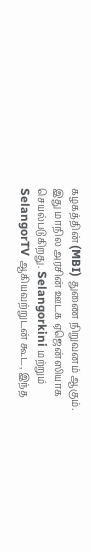கழகத்தின் (MBI) துணை நிறுவனம் ஆகும். இது மாநில அரசின் ஊடக ஏஜென்ஸியாக செயல்படுகிறது. Selangorkini மற்றும் SelangorTV ஆகியவற்றுடன் கூட, இந்த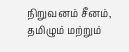நிறுவனம் சீனம், தமிழும் மற்றும்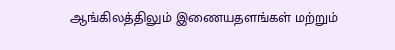ஆங்கிலத்திலும் இணையதளங்கள் மற்றும்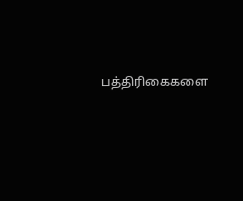பத்திரிகைகளை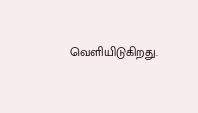வெளியிடுகிறது.